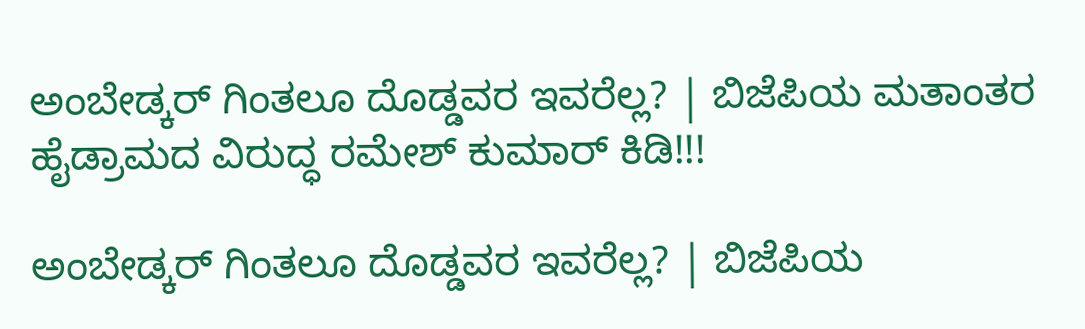ಅಂಬೇಡ್ಕರ್ ಗಿಂತಲೂ ದೊಡ್ಡವರ ಇವರೆಲ್ಲ? | ಬಿಜೆಪಿಯ ಮತಾಂತರ ಹೈಡ್ರಾಮದ ವಿರುದ್ಧ ರಮೇಶ್ ಕುಮಾರ್ ಕಿಡಿ!!!

ಅಂಬೇಡ್ಕರ್ ಗಿಂತಲೂ ದೊಡ್ಡವರ ಇವರೆಲ್ಲ? | ಬಿಜೆಪಿಯ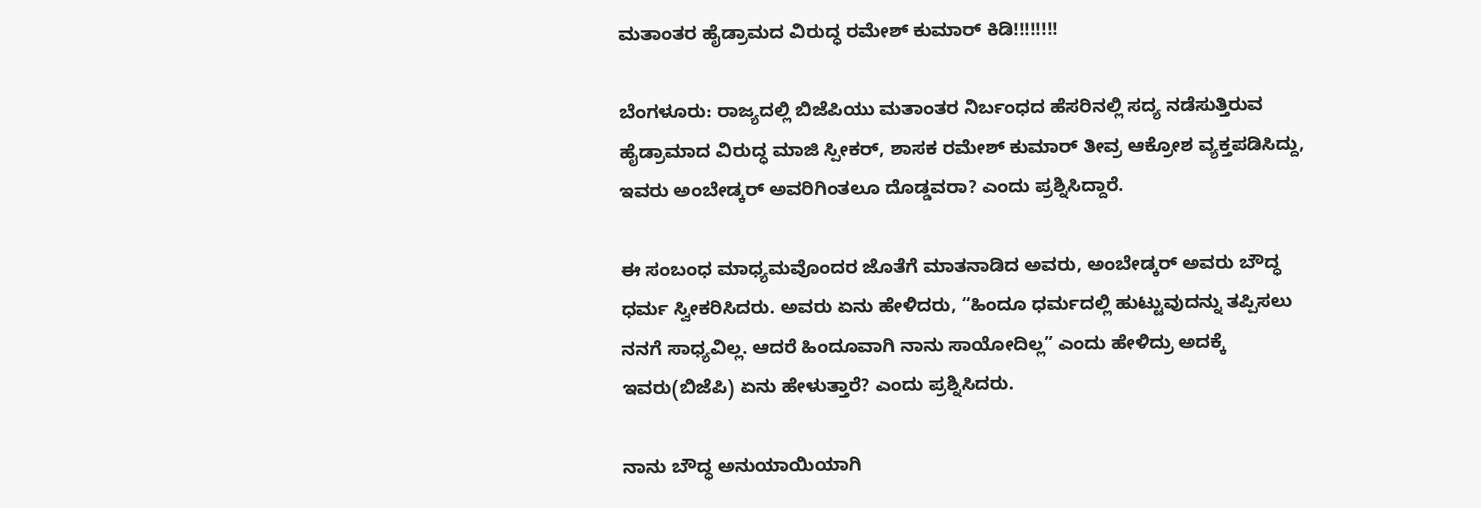ಮತಾಂತರ ಹೈಡ್ರಾಮದ ವಿರುದ್ಧ ರಮೇಶ್ ಕುಮಾರ್ ಕಿಡಿ!!!!!!!!

ಬೆಂಗಳೂರು: ರಾಜ್ಯದಲ್ಲಿ ಬಿಜೆಪಿಯು ಮತಾಂತರ ನಿರ್ಬಂಧದ ಹೆಸರಿನಲ್ಲಿ ಸದ್ಯ ನಡೆಸುತ್ತಿರುವ ಹೈಡ್ರಾಮಾದ ವಿರುದ್ಧ ಮಾಜಿ ಸ್ಪೀಕರ್, ಶಾಸಕ ರಮೇಶ್ ಕುಮಾರ್ ತೀವ್ರ ಆಕ್ರೋಶ ವ್ಯಕ್ತಪಡಿಸಿದ್ದು, ಇವರು ಅಂಬೇಡ್ಕರ್ ಅವರಿಗಿಂತಲೂ ದೊಡ್ಡವರಾ? ಎಂದು ಪ್ರಶ್ನಿಸಿದ್ದಾರೆ.

ಈ ಸಂಬಂಧ ಮಾಧ್ಯಮವೊಂದರ ಜೊತೆಗೆ ಮಾತನಾಡಿದ ಅವರು, ಅಂಬೇಡ್ಕರ್ ಅವರು ಬೌದ್ಧ ಧರ್ಮ ಸ್ವೀಕರಿಸಿದರು. ಅವರು ಏನು ಹೇಳಿದರು, “ಹಿಂದೂ ಧರ್ಮದಲ್ಲಿ ಹುಟ್ಟುವುದನ್ನು ತಪ್ಪಿಸಲು ನನಗೆ ಸಾಧ್ಯವಿಲ್ಲ. ಆದರೆ ಹಿಂದೂವಾಗಿ ನಾನು ಸಾಯೋದಿಲ್ಲ” ಎಂದು ಹೇಳಿದ್ರು ಅದಕ್ಕೆ ಇವರು(ಬಿಜೆಪಿ) ಏನು ಹೇಳುತ್ತಾರೆ? ಎಂದು ಪ್ರಶ್ನಿಸಿದರು.

ನಾನು ಬೌದ್ಧ ಅನುಯಾಯಿಯಾಗಿ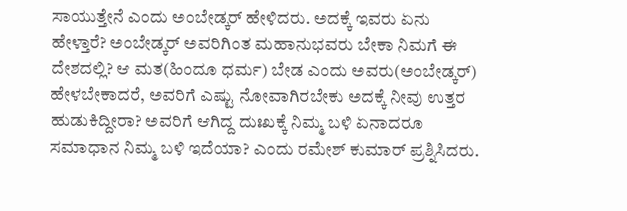ಸಾಯುತ್ತೇನೆ ಎಂದು ಅಂಬೇಡ್ಕರ್ ಹೇಳಿದರು. ಅದಕ್ಕೆ ಇವರು ಏನು ಹೇಳ್ತಾರೆ? ಅಂಬೇಡ್ಕರ್ ಅವರಿಗಿಂತ ಮಹಾನುಭವರು ಬೇಕಾ ನಿಮಗೆ ಈ ದೇಶದಲ್ಲಿ? ಆ ಮತ(ಹಿಂದೂ ಧರ್ಮ) ಬೇಡ ಎಂದು ಅವರು(ಅಂಬೇಡ್ಕರ್) ಹೇಳಬೇಕಾದರೆ, ಅವರಿಗೆ ಎಷ್ಟು ನೋವಾಗಿರಬೇಕು ಅದಕ್ಕೆ ನೀವು ಉತ್ತರ ಹುಡುಕಿದ್ದೀರಾ? ಅವರಿಗೆ ಆಗಿದ್ದ ದುಃಖಕ್ಕೆ ನಿಮ್ಮ ಬಳಿ ಏನಾದರೂ ಸಮಾಧಾನ ನಿಮ್ಮ ಬಳಿ ಇದೆಯಾ? ಎಂದು ರಮೇಶ್ ಕುಮಾರ್ ಪ್ರಶ್ನಿಸಿದರು.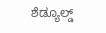ಶೆಡ್ಯೂಲ್ಡ್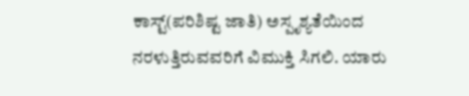ಕಾಸ್ಟ್(ಪರಿಶಿಷ್ಟ ಜಾತಿ) ಅಸ್ಪೃಶ್ಯತೆಯಿಂದ ನರಳುತ್ತಿರುವವರಿಗೆ ವಿಮುಕ್ತಿ ಸಿಗಲಿ. ಯಾರು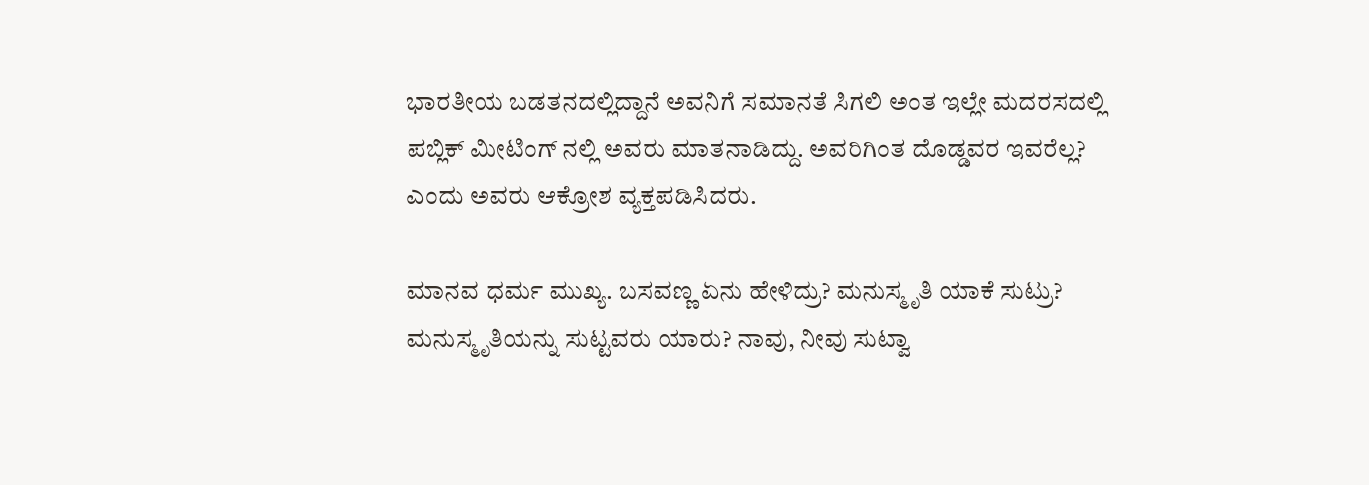ಭಾರತೀಯ ಬಡತನದಲ್ಲಿದ್ದಾನೆ ಅವನಿಗೆ ಸಮಾನತೆ ಸಿಗಲಿ ಅಂತ ಇಲ್ಲೇ ಮದರಸದಲ್ಲಿ ಪಬ್ಲಿಕ್ ಮೀಟಿಂಗ್ ನಲ್ಲಿ ಅವರು ಮಾತನಾಡಿದ್ದು. ಅವರಿಗಿಂತ ದೊಡ್ಡವರ ಇವರೆಲ್ಲ? ಎಂದು ಅವರು ಆಕ್ರೋಶ ವ್ಯಕ್ತಪಡಿಸಿದರು.

ಮಾನವ ಧರ್ಮ ಮುಖ್ಯ. ಬಸವಣ್ಣ ಏನು ಹೇಳಿದ್ರು? ಮನುಸ್ಮೃತಿ ಯಾಕೆ ಸುಟ್ರು? ಮನುಸ್ಮೃತಿಯನ್ನು ಸುಟ್ಟವರು ಯಾರು? ನಾವು, ನೀವು ಸುಟ್ವಾ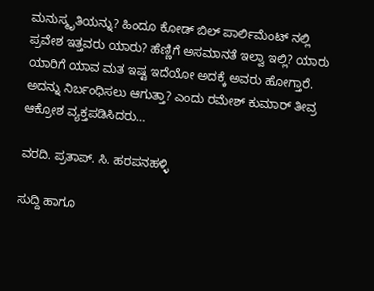ಮನುಸ್ಮೃತಿಯನ್ನು? ಹಿಂದೂ ಕೋಡ್ ಬಿಲ್ ಪಾರ್ಲಿಮೆಂಟ್ ನಲ್ಲಿ ಪ್ರವೇಶ ಇತ್ತವರು ಯಾರು? ಹೆಣ್ಣಿಗೆ ಅಸಮಾನತೆ ಇಲ್ವಾ ಇಲ್ಲಿ? ಯಾರು ಯಾರಿಗೆ ಯಾವ ಮತ ಇಷ್ಟ ಇದೆಯೋ ಅದಕ್ಕೆ ಅವರು ಹೋಗ್ತಾರೆ. ಅದನ್ನು ನಿರ್ಬಂಧಿಸಲು ಆಗುತ್ತಾ? ಎಂದು ರಮೇಶ್ ಕುಮಾರ್ ತೀವ್ರ ಆಕ್ರೋಶ ವ್ಯಕ್ತಪಡಿಸಿದರು…

ವರದಿ. ಪ್ರತಾಪ್. ಸಿ. ಹರಪನಹಳ್ಳಿ

ಸುದ್ದಿ ಹಾಗೂ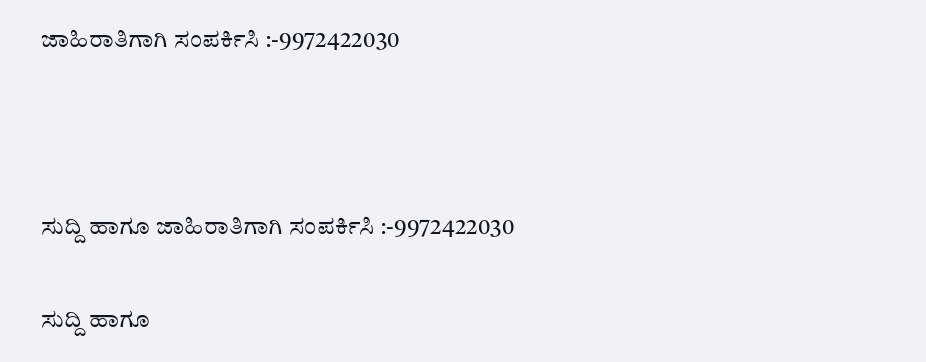ಜಾಹಿರಾತಿಗಾಗಿ ಸಂಪರ್ಕಿಸಿ :-9972422030



ಸುದ್ದಿ ಹಾಗೂ ಜಾಹಿರಾತಿಗಾಗಿ ಸಂಪರ್ಕಿಸಿ :-9972422030

ಸುದ್ದಿ ಹಾಗೂ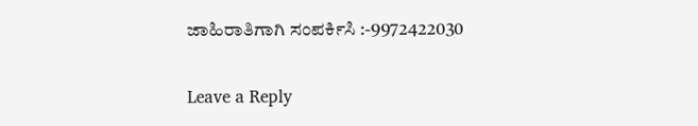ಜಾಹಿರಾತಿಗಾಗಿ ಸಂಪರ್ಕಿಸಿ :-9972422030

Leave a Reply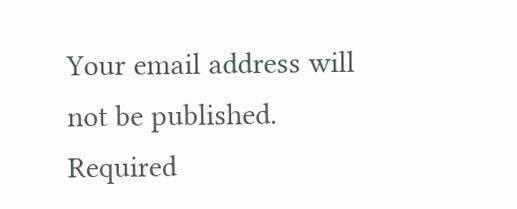Your email address will not be published. Required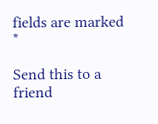fields are marked *

Send this to a friend